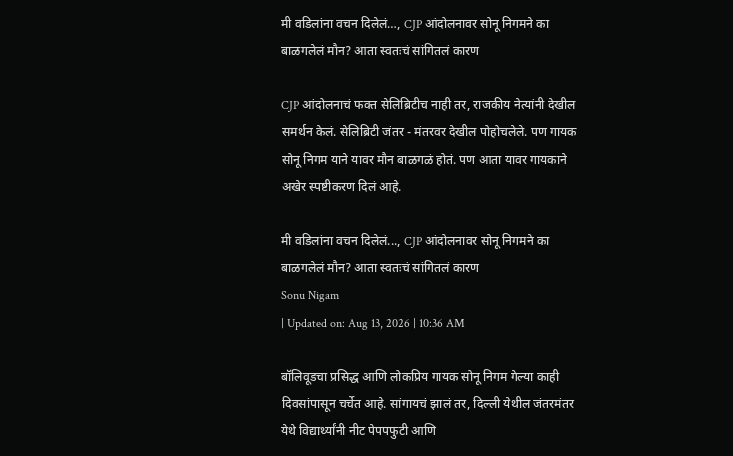मी वडिलांना वचन दिलेलं…, CJP आंदोलनावर सोनू निगमने का बाळगलेलं मौन? आता स्वतःचं सांगितलं कारण

CJP आंदोलनाचं फक्त सेलिब्रिटीच नाही तर, राजकीय नेत्यांनी देखील समर्थन केलं. सेलिब्रिटी जंतर - मंतरवर देखील पोहोचलेले. पण गायक सोनू निगम याने यावर मौन बाळगळं होतं. पण आता यावर गायकाने अखेर स्पष्टीकरण दिलं आहे.

मी वडिलांना वचन दिलेलं..., CJP आंदोलनावर सोनू निगमने का बाळगलेलं मौन? आता स्वतःचं सांगितलं कारण
Sonu Nigam
| Updated on: Aug 13, 2026 | 10:36 AM

बॉलिवूडचा प्रसिद्ध आणि लोकप्रिय गायक सोनू निगम गेल्या काही दिवसांपासून चर्चेत आहे. सांगायचं झालं तर, दिल्ली येथील जंतरमंतर येथे विद्यार्थ्यांनी नीट पेपपफुटी आणि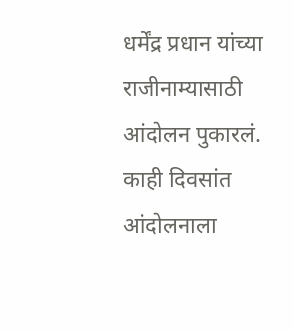धर्मेंद्र प्रधान यांच्या राजीनाम्यासाठी आंदोलन पुकारलं. काही दिवसांत आंदोलनाला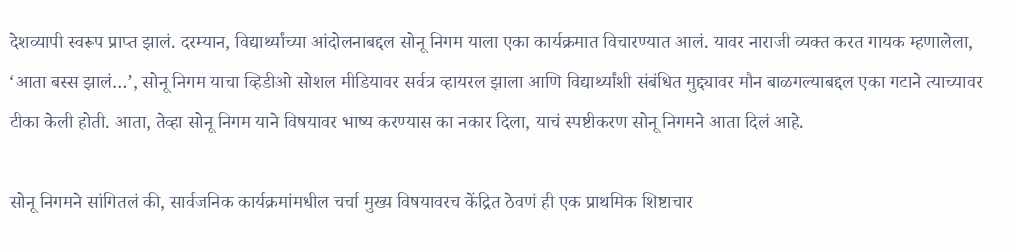देशव्यापी स्वरूप प्राप्त झालं. दरम्यान, विद्यार्थ्यांच्या आंदोलनाबद्दल सोनू निगम याला एका कार्यक्रमात विचारण्यात आलं. यावर नाराजी व्यक्त करत गायक म्हणालेला, ‘आता बस्स झालं…’, सोनू निगम याचा व्हिडीओ सोशल मीडियावर सर्वत्र व्हायरल झाला आणि विद्यार्थ्यांशी संबंधित मुद्द्यावर मौन बाळगल्याबद्दल एका गटाने त्याच्यावर टीका केली होती. आता, तेव्हा सोनू निगम याने विषयावर भाष्य करण्यास का नकार दिला, याचं स्पष्टीकरण सोनू निगमने आता दिलं आहे.

सोनू निगमने सांगितलं की, सार्वजनिक कार्यक्रमांमधील चर्चा मुख्य विषयावरच केंद्रित ठेवणं ही एक प्राथमिक शिष्टाचार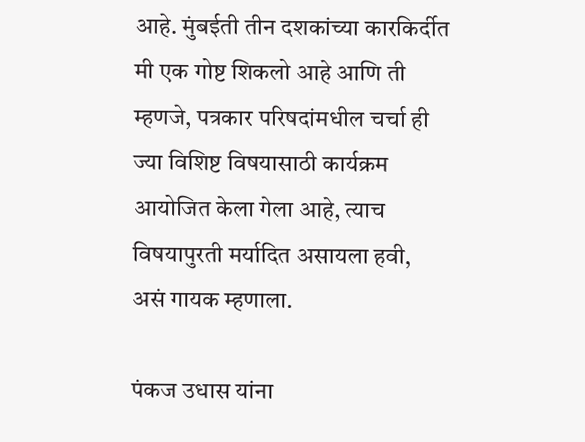आहे. मुंबईती तीन दशकांच्या कारकिर्दीत मी एक गोष्ट शिकलो आहे आणि ती म्हणजे, पत्रकार परिषदांमधील चर्चा ही ज्या विशिष्ट विषयासाठी कार्यक्रम आयोजित केला गेला आहे, त्याच विषयापुरती मर्यादित असायला हवी, असं गायक म्हणाला.

पंकज उधास यांना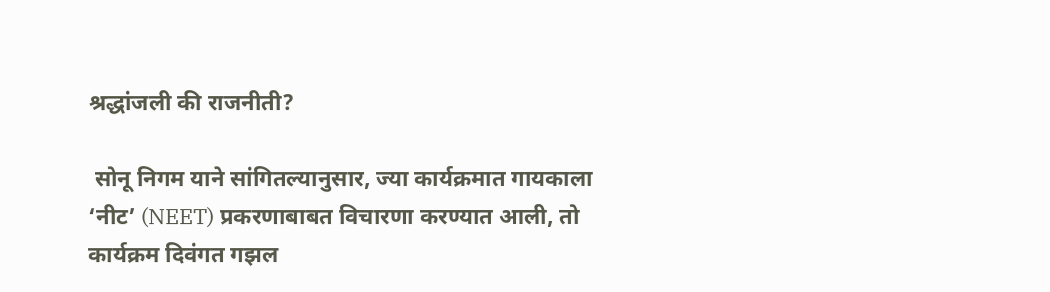श्रद्धांजली की राजनीती?

 सोनू निगम याने सांगितल्यानुसार, ज्या कार्यक्रमात गायकाला ‘नीट’ (NEET) प्रकरणाबाबत विचारणा करण्यात आली, तो कार्यक्रम दिवंगत गझल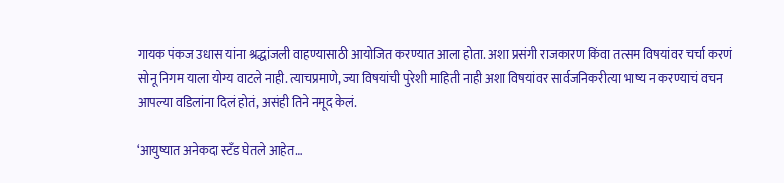गायक पंकज उधास यांना श्रद्धांजली वाहण्यासाठी आयोजित करण्यात आला होता. अशा प्रसंगी राजकारण किंवा तत्सम विषयांवर चर्चा करणं सोनू निगम याला योग्य वाटले नाही. त्याचप्रमाणे, ज्या विषयांची पुरेशी माहिती नाही अशा विषयांवर सार्वजनिकरीत्या भाष्य न करण्याचं वचन आपल्या वडिलांना दिलं होतं, असंही तिने नमूद केलं.

‘आयुष्यात अनेकदा स्टँड घेतले आहेत…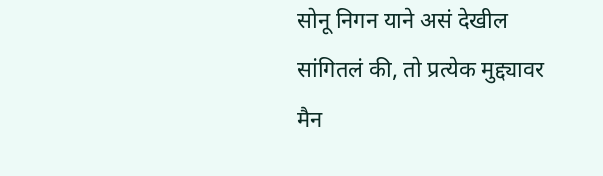सोनू निगन याने असं देखील सांगितलं की, तो प्रत्येक मुद्द्यावर मैन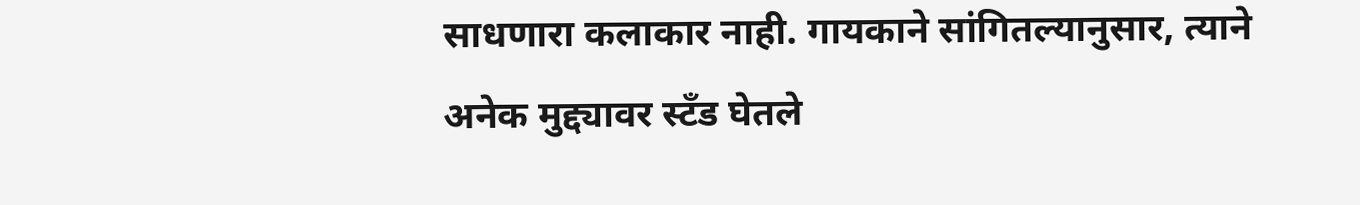साधणारा कलाकार नाही. गायकाने सांगितल्यानुसार, त्याने अनेक मुद्द्यावर स्टँड घेतले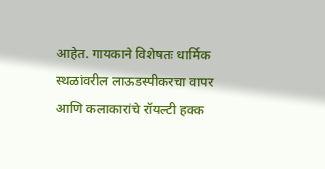आहेत. गायकाने विशेषतः धार्मिक स्थळांवरील लाऊडस्पीकरचा वापर आणि कलाकारांचे रॉयल्टी हक्क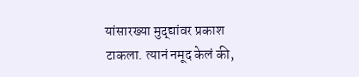यांसारख्या मुद्द्यांवर प्रकाश टाकला. त्यानं नमूद केलं की,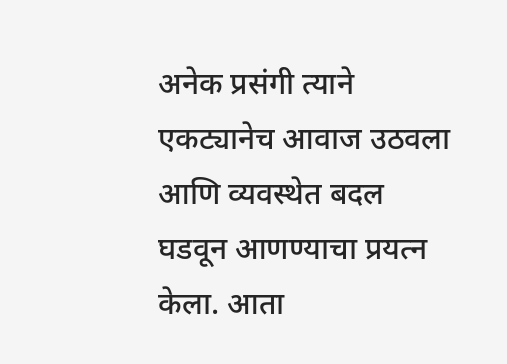अनेक प्रसंगी त्याने एकट्यानेच आवाज उठवला आणि व्यवस्थेत बदल घडवून आणण्याचा प्रयत्न केला. आता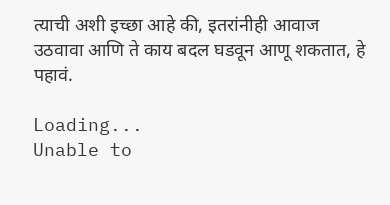त्याची अशी इच्छा आहे की, इतरांनीही आवाज उठवावा आणि ते काय बदल घडवून आणू शकतात, हे पहावं.

Loading...
Unable to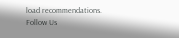load recommendations.
Follow Us